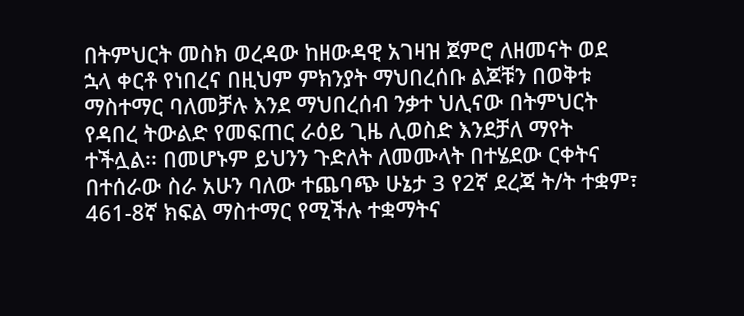በትምህርት መስክ ወረዳው ከዘውዳዊ አገዛዝ ጀምሮ ለዘመናት ወደ ኋላ ቀርቶ የነበረና በዚህም ምክንያት ማህበረሰቡ ልጆቹን በወቅቱ ማስተማር ባለመቻሉ እንደ ማህበረሰብ ንቃተ ህሊናው በትምህርት የዳበረ ትውልድ የመፍጠር ራዕይ ጊዜ ሊወስድ እንደቻለ ማየት ተችሏል፡፡ በመሆኑም ይህንን ጉድለት ለመሙላት በተሄደው ርቀትና በተሰራው ስራ አሁን ባለው ተጨባጭ ሁኔታ 3 የ2ኛ ደረጃ ት/ት ተቋም፣ 461-8ኛ ክፍል ማስተማር የሚችሉ ተቋማትና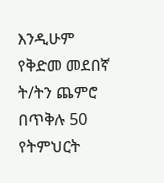እንዲሁም የቅድመ መደበኛ ት/ትን ጨምሮ በጥቅሉ 50 የትምህርት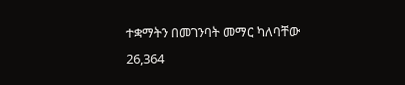ተቋማትን በመገንባት መማር ካለባቸው 26,364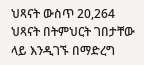ህጻናት ውስጥ 20,264 ህጻናት በትምህርት ገበታቸው ላይ እንዲገኙ በማድረግ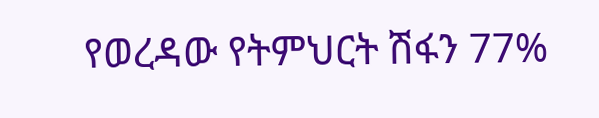የወረዳው የትምህርት ሽፋን 77%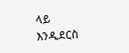ላይ እንዲደርስ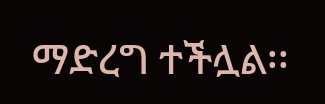ማድረግ ተችሏል፡፡